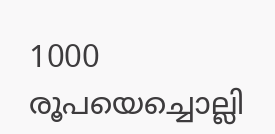1000 രൂപയെച്ചൊല്ലി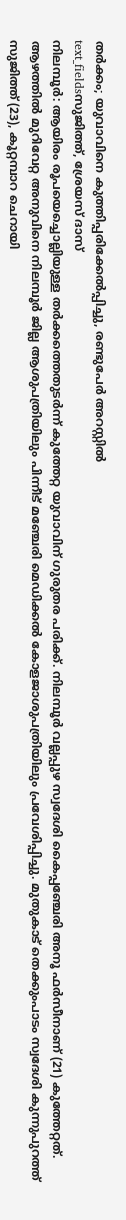തർക്കം; യുവാവിനെ കുത്തിപ്പരിക്കേൽപ്പിച്ചു, രണ്ടുപേർ അറസ്റ്റിൽ
text_fieldsസുജിത്ത്, ശ്രേയസ് ദാസ്
നിലമ്പൂർ: ആയിരം രൂപയെച്ചൊല്ലിയുള്ള തർക്കത്തെതുടർന്ന് കുത്തേറ്റ യുവാവിന് ഗുരുതര പരിക്ക്. നിലമ്പൂർ വല്ലപ്പുഴ സ്വദേശി കൈപ്പഞ്ചേരി അനൂ ഫർസീനാണ് (21) കുത്തേറ്റത്. ആഴത്തിൽ മുറിവേറ്റ അനുവിനെ നിലമ്പൂർ ജില്ല ആശുപത്രിയിലും പിന്നീട് മഞ്ചേരി മെഡിക്കൽ കോളജാശുപത്രിയിലും പ്രവേശിപ്പിച്ചു. മുതുകാട് തെക്കുംപാടം സ്വദേശി കുന്നുപുറത്ത് സുജിത്ത് (23), കൂറ്റമ്പാറ ചെറായി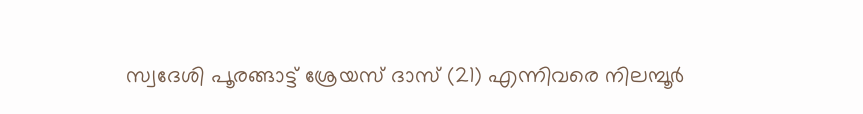സ്വദേശി പൂരങ്ങാട്ട് ശ്രേയസ് ദാസ് (21) എന്നിവരെ നിലമ്പൂർ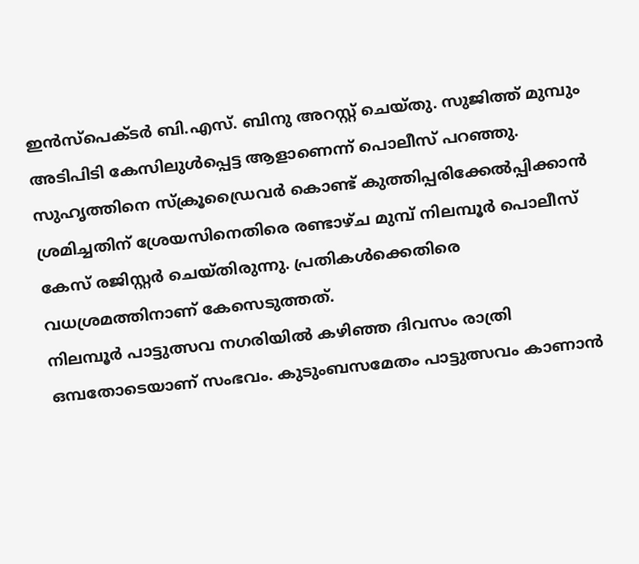ഇൻസ്പെക്ടർ ബി.എസ്. ബിനു അറസ്റ്റ് ചെയ്തു. സുജിത്ത് മുമ്പും അടിപിടി കേസിലുൾപ്പെട്ട ആളാണെന്ന് പൊലീസ് പറഞ്ഞു. സുഹൃത്തിനെ സ്ക്രൂഡ്രൈവർ കൊണ്ട് കുത്തിപ്പരിക്കേൽപ്പിക്കാൻ ശ്രമിച്ചതിന് ശ്രേയസിനെതിരെ രണ്ടാഴ്ച മുമ്പ് നിലമ്പൂർ പൊലീസ് കേസ് രജിസ്റ്റർ ചെയ്തിരുന്നു. പ്രതികൾക്കെതിരെ വധശ്രമത്തിനാണ് കേസെടുത്തത്.
നിലമ്പൂർ പാട്ടുത്സവ നഗരിയിൽ കഴിഞ്ഞ ദിവസം രാത്രി ഒമ്പതോടെയാണ് സംഭവം. കുടുംബസമേതം പാട്ടുത്സവം കാണാൻ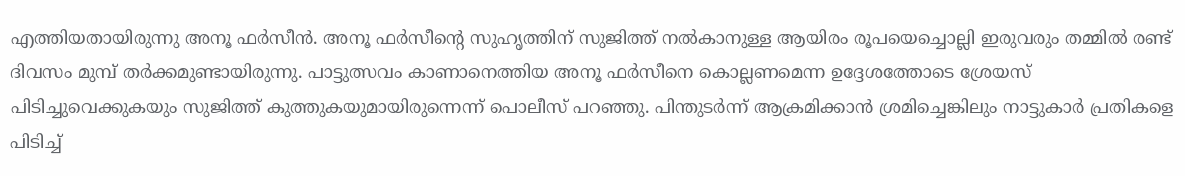എത്തിയതായിരുന്നു അനൂ ഫർസീൻ. അനൂ ഫർസീന്റെ സുഹൃത്തിന് സുജിത്ത് നൽകാനുള്ള ആയിരം രൂപയെച്ചൊല്ലി ഇരുവരും തമ്മിൽ രണ്ട് ദിവസം മുമ്പ് തർക്കമുണ്ടായിരുന്നു. പാട്ടുത്സവം കാണാനെത്തിയ അനൂ ഫർസീനെ കൊല്ലണമെന്ന ഉദ്ദേശത്തോടെ ശ്രേയസ് പിടിച്ചുവെക്കുകയും സുജിത്ത് കുത്തുകയുമായിരുന്നെന്ന് പൊലീസ് പറഞ്ഞു. പിന്തുടർന്ന് ആക്രമിക്കാൻ ശ്രമിച്ചെങ്കിലും നാട്ടുകാർ പ്രതികളെ പിടിച്ച്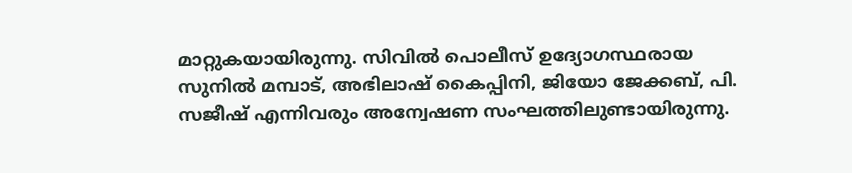മാറ്റുകയായിരുന്നു. സിവിൽ പൊലീസ് ഉദ്യോഗസ്ഥരായ സുനിൽ മമ്പാട്, അഭിലാഷ് കൈപ്പിനി, ജിയോ ജേക്കബ്, പി. സജീഷ് എന്നിവരും അന്വേഷണ സംഘത്തിലുണ്ടായിരുന്നു.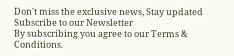Don't miss the exclusive news, Stay updated
Subscribe to our Newsletter
By subscribing you agree to our Terms & Conditions.